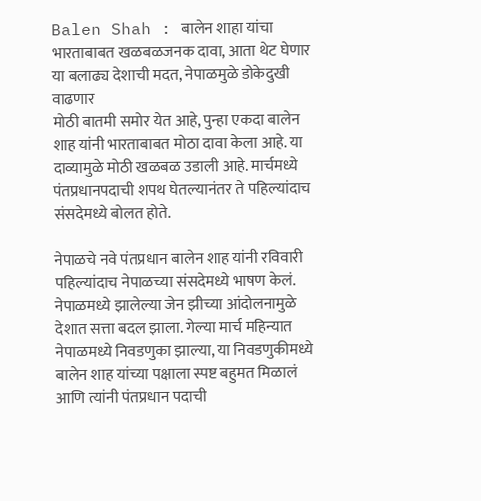Balen Shah : बालेन शाहा यांचा भारताबाबत खळबळजनक दावा, आता थेट घेणार या बलाढ्य देशाची मदत, नेपाळमुळे डोकेदुखी वाढणार
मोठी बातमी समोर येत आहे, पुन्हा एकदा बालेन शाह यांनी भारताबाबत मोठा दावा केला आहे. या दाव्यामुळे मोठी खळबळ उडाली आहे. मार्चमध्ये पंतप्रधानपदाची शपथ घेतल्यानंतर ते पहिल्यांदाच संसदेमध्ये बोलत होते.

नेपाळचे नवे पंतप्रधान बालेन शाह यांनी रविवारी पहिल्यांदाच नेपाळच्या संसदेमध्ये भाषण केलं. नेपाळमध्ये झालेल्या जेन झीच्या आंदोलनामुळे देशात सत्ता बदल झाला. गेल्या मार्च महिन्यात नेपाळमध्ये निवडणुका झाल्या, या निवडणुकीमध्ये बालेन शाह यांच्या पक्षाला स्पष्ट बहुमत मिळालं आणि त्यांनी पंतप्रधान पदाची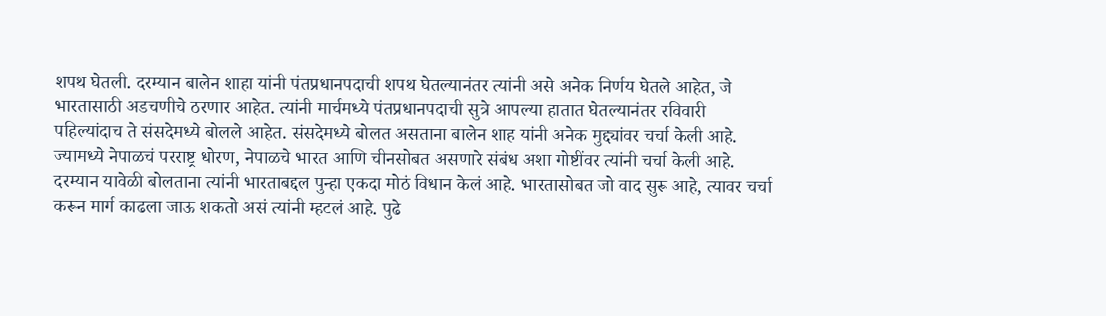शपथ घेतली. दरम्यान बालेन शाहा यांनी पंतप्रधानपदाची शपथ घेतल्यानंतर त्यांनी असे अनेक निर्णय घेतले आहेत, जे भारतासाठी अडचणीचे ठरणार आहेत. त्यांनी मार्चमध्ये पंतप्रधानपदाची सुत्रे आपल्या हातात घेतल्यानंतर रविवारी पहिल्यांदाच ते संसदेमध्ये बोलले आहेत. संसदेमध्ये बोलत असताना बालेन शाह यांनी अनेक मुद्द्यांवर चर्चा केली आहे. ज्यामध्ये नेपाळचं परराष्ट्र धोरण, नेपाळचे भारत आणि चीनसोबत असणारे संबंध अशा गोष्टींवर त्यांनी चर्चा केली आहे.
दरम्यान यावेळी बोलताना त्यांनी भारताबद्दल पुन्हा एकदा मोठं विधान केलं आहे. भारतासोबत जो वाद सुरू आहे, त्यावर चर्चा करून मार्ग काढला जाऊ शकतो असं त्यांनी म्हटलं आहे. पुढे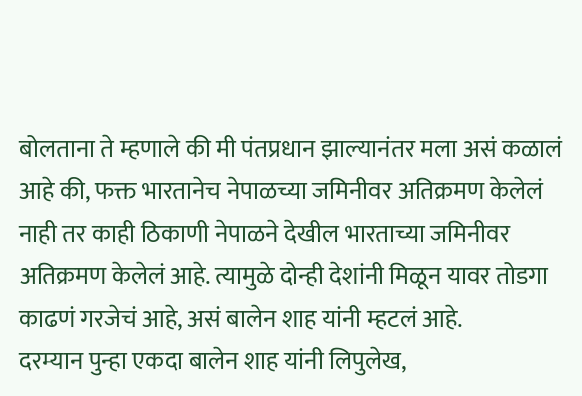बोलताना ते म्हणाले की मी पंतप्रधान झाल्यानंतर मला असं कळालं आहे की, फक्त भारतानेच नेपाळच्या जमिनीवर अतिक्रमण केलेलं नाही तर काही ठिकाणी नेपाळने देखील भारताच्या जमिनीवर अतिक्रमण केलेलं आहे. त्यामुळे दोन्ही देशांनी मिळून यावर तोडगा काढणं गरजेचं आहे, असं बालेन शाह यांनी म्हटलं आहे.
दरम्यान पुन्हा एकदा बालेन शाह यांनी लिपुलेख,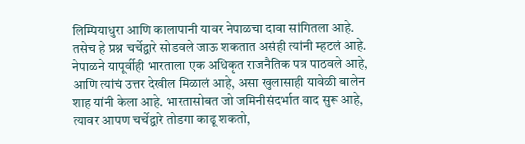लिम्पियाधुरा आणि कालापानी यावर नेपाळचा दावा सांगितला आहे. तसेच हे प्रश्न चर्चेद्वारे सोडवले जाऊ शकतात असंही त्यांनी म्हटलं आहे. नेपाळने यापूर्वीही भारताला एक अधिकृत राजनैतिक पत्र पाठवले आहे, आणि त्यांचं उत्तर देखील मिळालं आहे, असा खुलासाही यावेळी बालेन शाह यांनी केला आहे. भारतासोबत जो जमिनीसंदर्भात वाद सुरू आहे, त्यावर आपण चर्चेद्वारे तोडगा काढू शकतो,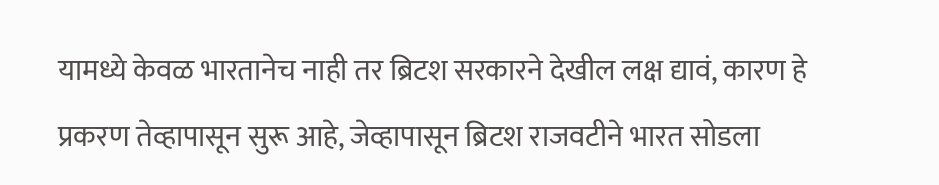यामध्ये केवळ भारतानेच नाही तर ब्रिटश सरकारने देखील लक्ष द्यावं, कारण हे प्रकरण तेव्हापासून सुरू आहे, जेव्हापासून ब्रिटश राजवटीने भारत सोडला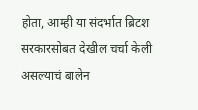होता, आम्ही या संदर्भात ब्रिटश सरकारसोबत देखील चर्चा केली असल्याचं बालेन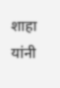शाहा यांनी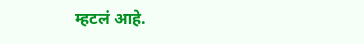म्हटलं आहे.